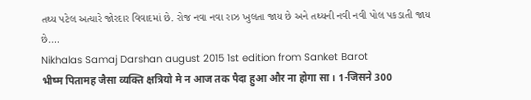તથ્ય પટેલ અત્યારે જોરદાર વિવાદમાં છે. રોજ નવા નવા રાઝ ખુલતા જાય છે અને તથ્યની નવી નવી પોલ પકડાતી જાય છે.…
Nikhalas Samaj Darshan august 2015 1st edition from Sanket Barot
भीष्म पितामह जैसा व्यक्ति क्षत्रियो मे न आज तक पैदा हुआ और ना होगा सा। 1-जिसने 300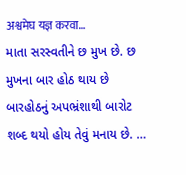अश्वमेघ यज्ञ करवा…
માતા સરસ્વતીને છ મુખ છે. છ મુખના બાર હોઠ થાય છે બારહોઠનું અપભ્રંશાથી બારોટ શબ્દ થયો હોય તેવું મનાય છે. …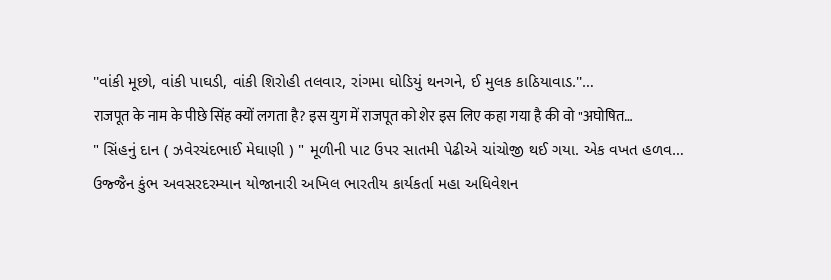''વાંકી મૂછો, વાંકી પાઘડી, વાંકી શિરોહી તલવાર, રાંગમા ઘોડિયું થનગને, ઈ મુલક કાઠિયાવાડ.''…
राजपूत के नाम के पीछे सिंह क्यों लगता है? इस युग में राजपूत को शेर इस लिए कहा गया है की वो "अघोषित…
" સિંહનું દાન ( ઝવેરચંદભાઈ મેઘાણી ) " મૂળીની પાટ ઉપર સાતમી પેઢીએ ચાંચોજી થઈ ગયા. એક વખત હળવ…
ઉજ્જૈન કુંભ અવસરદરમ્યાન યોજાનારી અખિલ ભારતીય કાર્યકર્તા મહા અધિવેશન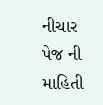નીચાર પેજ ની માહિતી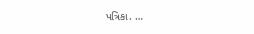પત્રિકા. …